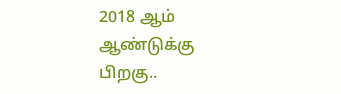2018 ஆம் ஆண்டுக்கு பிறகு..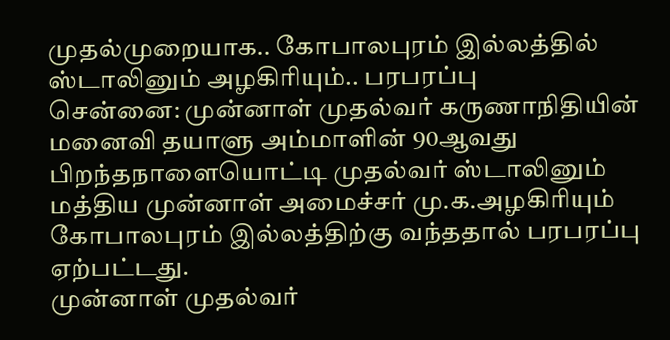முதல்முறையாக.. கோபாலபுரம் இல்லத்தில் ஸ்டாலினும் அழகிரியும்.. பரபரப்பு
சென்னை: முன்னாள் முதல்வர் கருணாநிதியின் மனைவி தயாளு அம்மாளின் 90ஆவது பிறந்தநாளையொட்டி முதல்வர் ஸ்டாலினும் மத்திய முன்னாள் அமைச்சர் மு.க.அழகிரியும் கோபாலபுரம் இல்லத்திற்கு வந்ததால் பரபரப்பு ஏற்பட்டது.
முன்னாள் முதல்வர்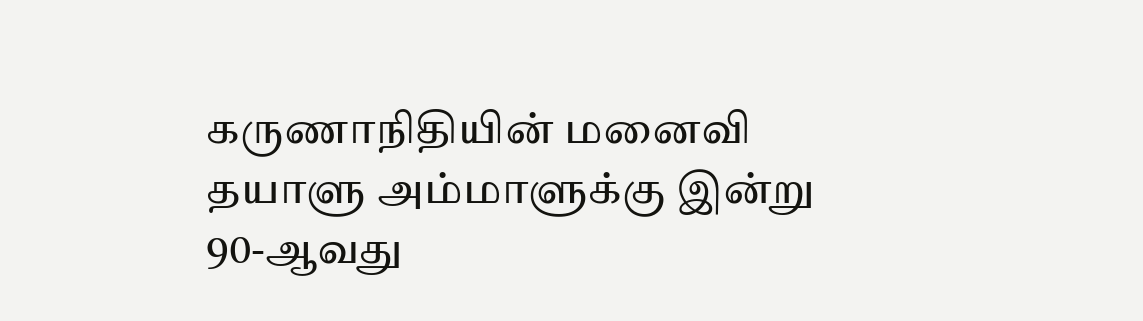கருணாநிதியின் மனைவி தயாளு அம்மாளுக்கு இன்று 90-ஆவது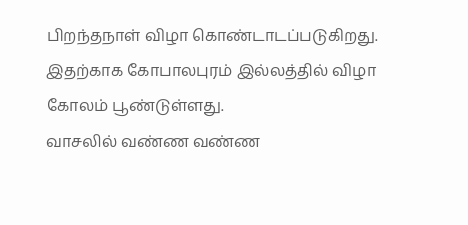பிறந்தநாள் விழா கொண்டாடப்படுகிறது. இதற்காக கோபாலபுரம் இல்லத்தில் விழா கோலம் பூண்டுள்ளது.
வாசலில் வண்ண வண்ண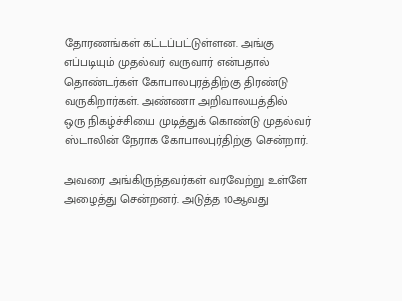தோரணங்கள் கட்டப்பட்டுள்ளன. அங்கு எப்படியும் முதல்வர் வருவார் என்பதால் தொண்டர்கள் கோபாலபுரத்திற்கு திரண்டு வருகிறார்கள். அண்ணா அறிவாலயத்தில் ஒரு நிகழ்ச்சியை முடித்துக் கொண்டு முதல்வர் ஸ்டாலின் நேராக கோபாலபுர்திற்கு சென்றார்.

அவரை அங்கிருந்தவர்கள் வரவேற்று உள்ளே அழைத்து சென்றனர். அடுத்த 10ஆவது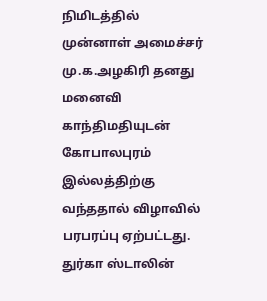நிமிடத்தில் முன்னாள் அமைச்சர் மு.க.அழகிரி தனது மனைவி காந்திமதியுடன் கோபாலபுரம் இல்லத்திற்கு வந்ததால் விழாவில் பரபரப்பு ஏற்பட்டது. துர்கா ஸ்டாலின்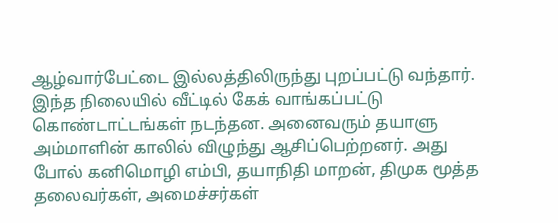ஆழ்வார்பேட்டை இல்லத்திலிருந்து புறப்பட்டு வந்தார்.
இந்த நிலையில் வீட்டில் கேக் வாங்கப்பட்டு கொண்டாட்டங்கள் நடந்தன. அனைவரும் தயாளு அம்மாளின் காலில் விழுந்து ஆசிப்பெற்றனர். அது போல் கனிமொழி எம்பி, தயாநிதி மாறன், திமுக மூத்த தலைவர்கள், அமைச்சர்கள்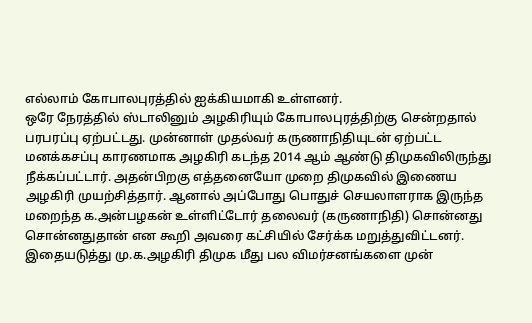எல்லாம் கோபாலபுரத்தில் ஐக்கியமாகி உள்ளனர்.
ஒரே நேரத்தில் ஸ்டாலினும் அழகிரியும் கோபாலபுரத்திற்கு சென்றதால் பரபரப்பு ஏற்பட்டது. முன்னாள் முதல்வர் கருணாநிதியுடன் ஏற்பட்ட மனக்கசப்பு காரணமாக அழகிரி கடந்த 2014 ஆம் ஆண்டு திமுகவிலிருந்து நீக்கப்பட்டார். அதன்பிறகு எத்தனையோ முறை திமுகவில் இணைய அழகிரி முயற்சித்தார். ஆனால் அப்போது பொதுச் செயலாளராக இருந்த மறைந்த க.அன்பழகன் உள்ளிட்டோர் தலைவர் (கருணாநிதி) சொன்னது சொன்னதுதான் என கூறி அவரை கட்சியில் சேர்க்க மறுத்துவிட்டனர்.
இதையடுத்து மு.க.அழகிரி திமுக மீது பல விமர்சனங்களை முன்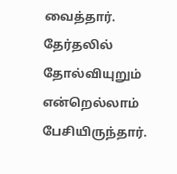வைத்தார். தேர்தலில் தோல்வியுறும் என்றெல்லாம் பேசியிருந்தார்.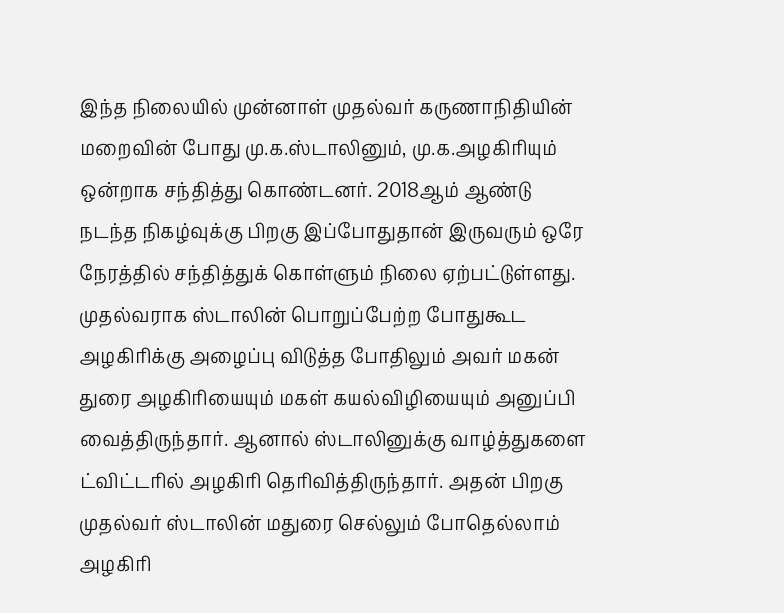இந்த நிலையில் முன்னாள் முதல்வர் கருணாநிதியின் மறைவின் போது மு.க.ஸ்டாலினும், மு.க.அழகிரியும் ஒன்றாக சந்தித்து கொண்டனர். 2018ஆம் ஆண்டு நடந்த நிகழ்வுக்கு பிறகு இப்போதுதான் இருவரும் ஒரே நேரத்தில் சந்தித்துக் கொள்ளும் நிலை ஏற்பட்டுள்ளது.
முதல்வராக ஸ்டாலின் பொறுப்பேற்ற போதுகூட அழகிரிக்கு அழைப்பு விடுத்த போதிலும் அவர் மகன் துரை அழகிரியையும் மகள் கயல்விழியையும் அனுப்பி வைத்திருந்தார். ஆனால் ஸ்டாலினுக்கு வாழ்த்துகளை ட்விட்டரில் அழகிரி தெரிவித்திருந்தார். அதன் பிறகு முதல்வர் ஸ்டாலின் மதுரை செல்லும் போதெல்லாம் அழகிரி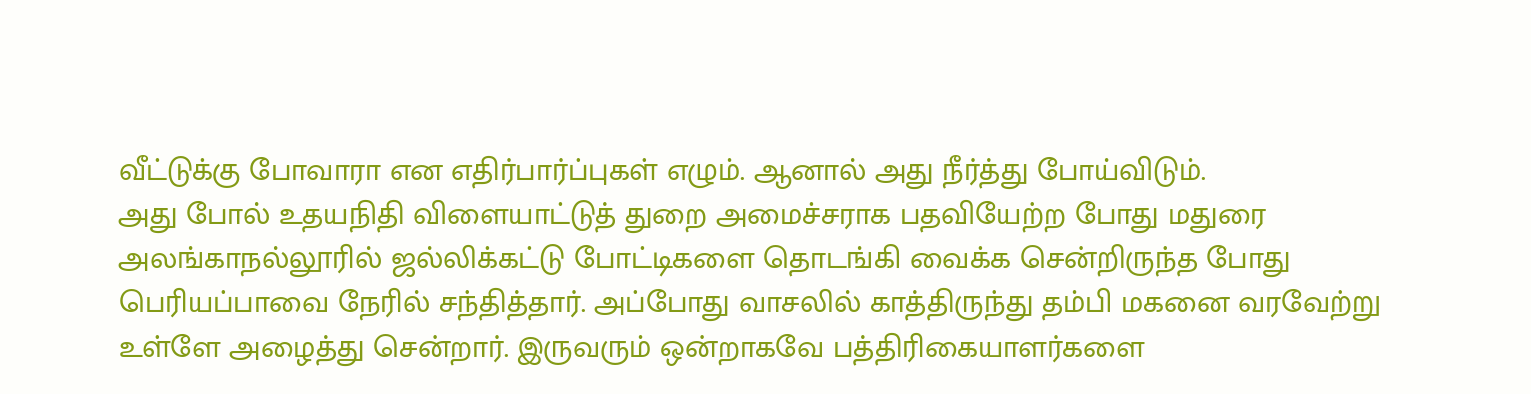வீட்டுக்கு போவாரா என எதிர்பார்ப்புகள் எழும். ஆனால் அது நீர்த்து போய்விடும்.
அது போல் உதயநிதி விளையாட்டுத் துறை அமைச்சராக பதவியேற்ற போது மதுரை அலங்காநல்லூரில் ஜல்லிக்கட்டு போட்டிகளை தொடங்கி வைக்க சென்றிருந்த போது பெரியப்பாவை நேரில் சந்தித்தார். அப்போது வாசலில் காத்திருந்து தம்பி மகனை வரவேற்று உள்ளே அழைத்து சென்றார். இருவரும் ஒன்றாகவே பத்திரிகையாளர்களை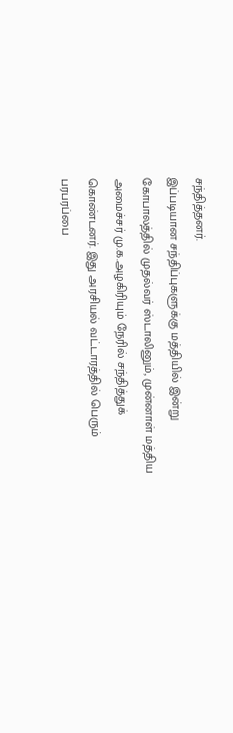சந்தித்தனர்.
இப்படியான சந்திப்புகளுக்கு மத்தியில் இன்று கோபாலத்தில் முதல்வர் ஸ்டாலினும், முன்னாள் மத்திய அமைச்சர் மு.க.அழகிரியும் நேரில் சந்தித்துக் கொண்டனர். இது அரசியல் வட்டாரத்தில் பெரும் பரபரப்பை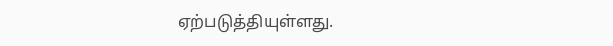ஏற்படுத்தியுள்ளது.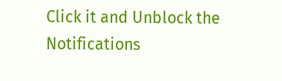Click it and Unblock the Notifications